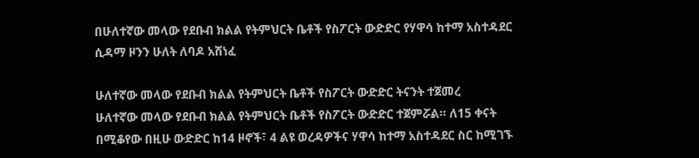በሁለተኛው መላው የደቡብ ክልል የትምህርት ቤቶች የስፖርት ውድድር የሃዋሳ ከተማ አስተዳደር ሲዳማ ዞንን ሁለት ለባዶ አሸነፈ

ሁለተኛው መላው የደቡብ ክልል የትምህርት ቤቶች የስፖርት ውድድር ትናንት ተጀመረ
ሁለተኛው መላው የደቡብ ክልል የትምህርት ቤቶች የስፖርት ውድድር ተጀምሯል። ለ15 ቀናት በሚቆየው በዚሁ ውድድር ከ14 ዞኖች፣ 4 ልዩ ወረዳዎችና ሃዋሳ ከተማ አስተዳደር ስር ከሚገኙ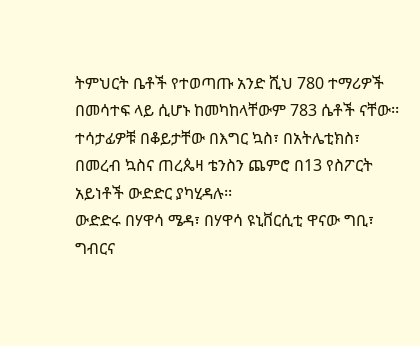ትምህርት ቤቶች የተወጣጡ አንድ ሺህ 780 ተማሪዎች በመሳተፍ ላይ ሲሆኑ ከመካከላቸውም 783 ሴቶች ናቸው፡፡
ተሳታፊዎቹ በቆይታቸው በእግር ኳስ፣ በአትሌቲክስ፣ በመረብ ኳስና ጠረጴዛ ቴንስን ጨምሮ በ13 የስፖርት አይነቶች ውድድር ያካሂዳሉ፡፡
ውድድሩ በሃዋሳ ሜዳ፣ በሃዋሳ ዩኒቨርሲቲ ዋናው ግቢ፣ ግብርና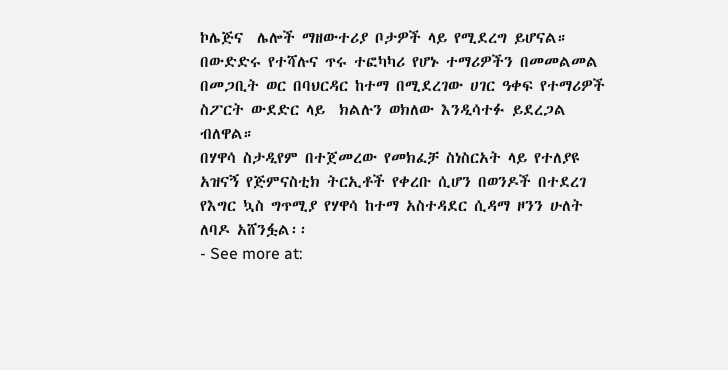ኮሌጅና  ሌሎች ማዘውተሪያ ቦታዎች ላይ የሚደረግ ይሆናል።
በውድድሩ የተሻሉና ጥሩ ተፎካካሪ የሆኑ ተማሪዎችን በመመልመል በመጋቢት ወር በባህርዳር ከተማ በሚደረገው ሀገር ዓቀፍ የተማሪዎች ስፖርት ውደድር ላይ  ክልሉን ወክለው እንዲሳተፉ ይደረጋል ብለዋል።
በሃዋሳ ስታዲየም በተጀመረው የመክፈቻ ስነስርአት ላይ የተለያዩ አዝናኝ የጅምናስቲክ ትርኢቶች የቀረቡ ሲሆን በወንዶች በተደረገ የእግር ኳስ ግጥሚያ የሃዋሳ ከተማ አስተዳደር ሲዳማ ዞንን ሁለት ለባዶ አሸንፏል፡፡
- See more at: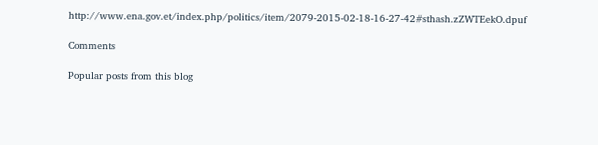http://www.ena.gov.et/index.php/politics/item/2079-2015-02-18-16-27-42#sthash.zZWTEekO.dpuf

Comments

Popular posts from this blog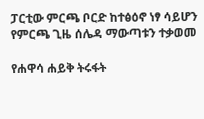ፓርቲው ምርጫ ቦርድ ከተፅዕኖ ነፃ ሳይሆን የምርጫ ጊዜ ሰሌዳ ማውጣቱን ተቃወመ

የሐዋሳ ሐይቅ ትሩፋት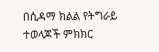በሲዳማ ክልል የትግራይ ተወላጆች ምክክር